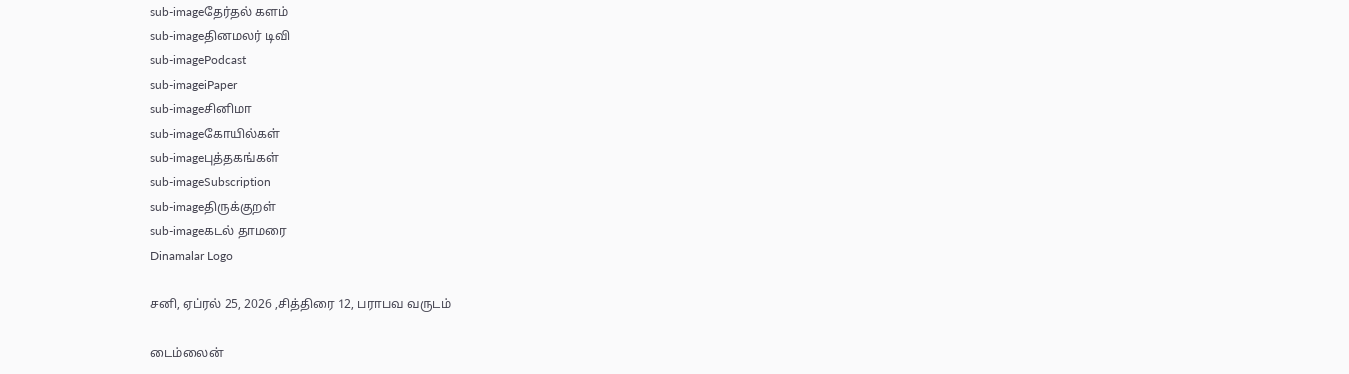sub-imageதேர்தல் களம்
sub-imageதினமலர் டிவி
sub-imagePodcast
sub-imageiPaper
sub-imageசினிமா
sub-imageகோயில்கள்
sub-imageபுத்தகங்கள்
sub-imageSubscription
sub-imageதிருக்குறள்
sub-imageகடல் தாமரை
Dinamalar Logo

சனி, ஏப்ரல் 25, 2026 ,சித்திரை 12, பராபவ வருடம்

டைம்லைன்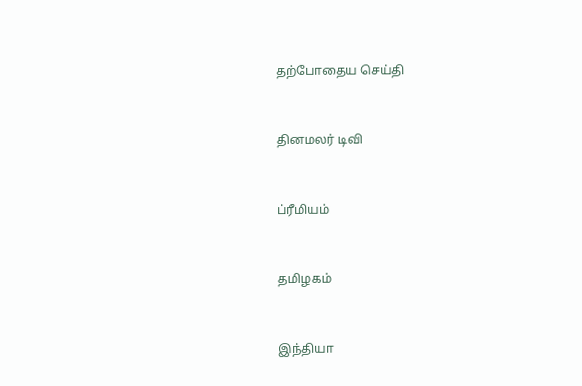தற்போதைய செய்தி


தினமலர் டிவி


ப்ரீமியம்


தமிழகம்


இந்தியா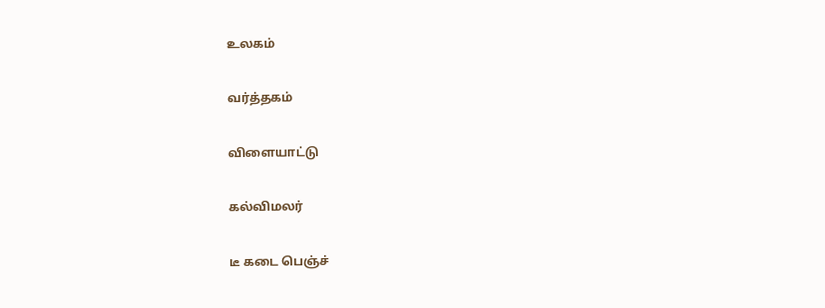உலகம்


வர்த்தகம்


விளையாட்டு


கல்விமலர்


டீ கடை பெஞ்ச்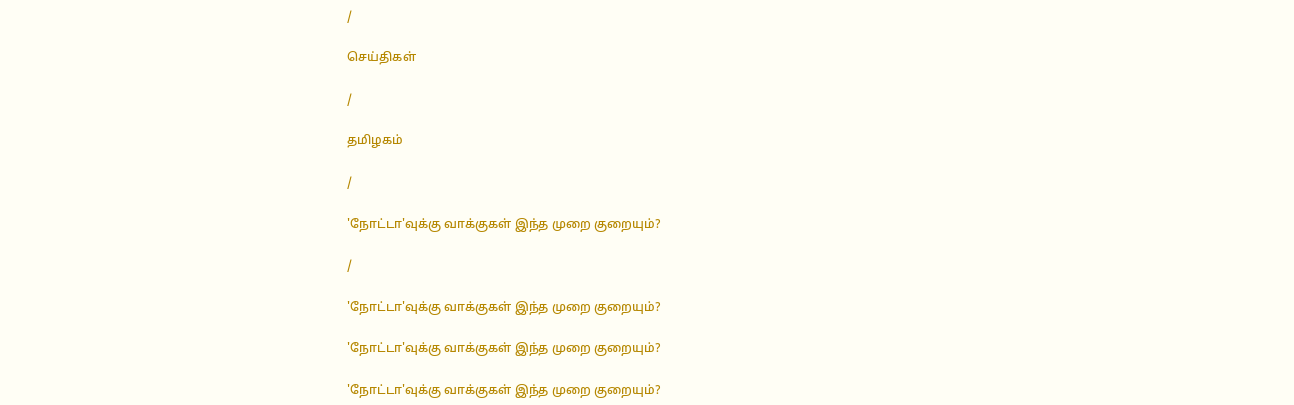/

செய்திகள்

/

தமிழகம்

/

'நோட்டா'வுக்கு வாக்குகள் இந்த முறை குறையும்?

/

'நோட்டா'வுக்கு வாக்குகள் இந்த முறை குறையும்?

'நோட்டா'வுக்கு வாக்குகள் இந்த முறை குறையும்?

'நோட்டா'வுக்கு வாக்குகள் இந்த முறை குறையும்?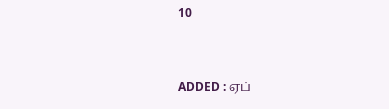10


ADDED : ஏப்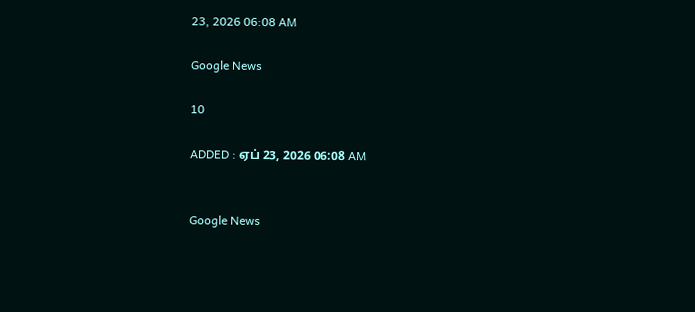23, 2026 06:08 AM

Google News

10

ADDED : ஏப் 23, 2026 06:08 AM


Google News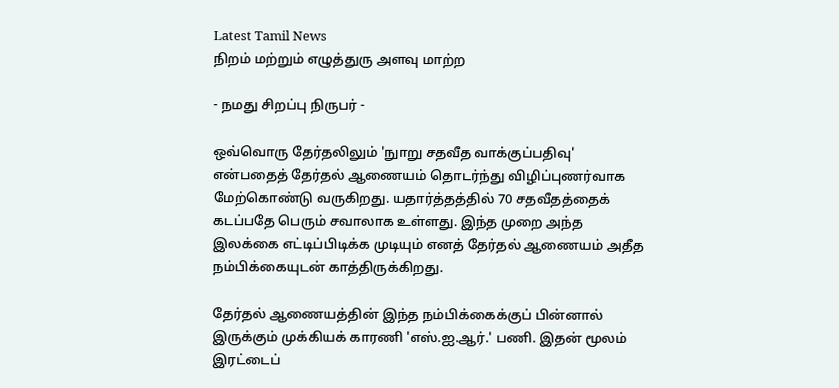Latest Tamil News
நிறம் மற்றும் எழுத்துரு அளவு மாற்ற

- நமது சிறப்பு நிருபர் -

ஒவ்வொரு தேர்தலிலும் 'நுாறு சதவீத வாக்குப்பதிவு' என்பதைத் தேர்தல் ஆணையம் தொடர்ந்து விழிப்புணர்வாக மேற்கொண்டு வருகிறது. யதார்த்தத்தில் 70 சதவீதத்தைக் கடப்பதே பெரும் சவாலாக உள்ளது. இந்த முறை அந்த இலக்கை எட்டிப்பிடிக்க முடியும் எனத் தேர்தல் ஆணையம் அதீத நம்பிக்கையுடன் காத்திருக்கிறது.

தேர்தல் ஆணையத்தின் இந்த நம்பிக்கைக்குப் பின்னால் இருக்கும் முக்கியக் காரணி 'எஸ்.ஐ.ஆர்.' பணி. இதன் மூலம் இரட்டைப்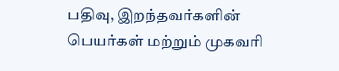பதிவு, இறந்தவர்களின் பெயர்கள் மற்றும் முகவரி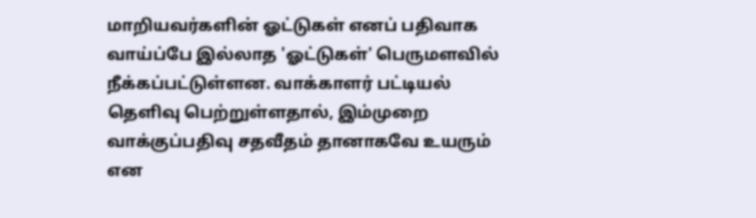மாறியவர்களின் ஓட்டுகள் எனப் பதிவாக வாய்ப்பே இல்லாத 'ஓட்டுகள்' பெருமளவில் நீக்கப்பட்டுள்ளன. வாக்காளர் பட்டியல் தெளிவு பெற்றுள்ளதால், இம்முறை வாக்குப்பதிவு சதவீதம் தானாகவே உயரும் என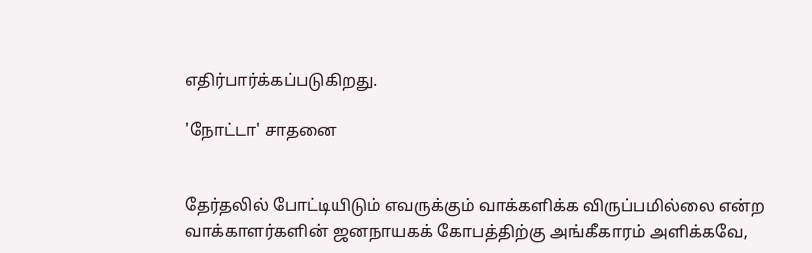எதிர்பார்க்கப்படுகிறது.

'நோட்டா' சாதனை


தேர்தலில் போட்டியிடும் எவருக்கும் வாக்களிக்க விருப்பமில்லை என்ற வாக்காளர்களின் ஜனநாயகக் கோபத்திற்கு அங்கீகாரம் அளிக்கவே,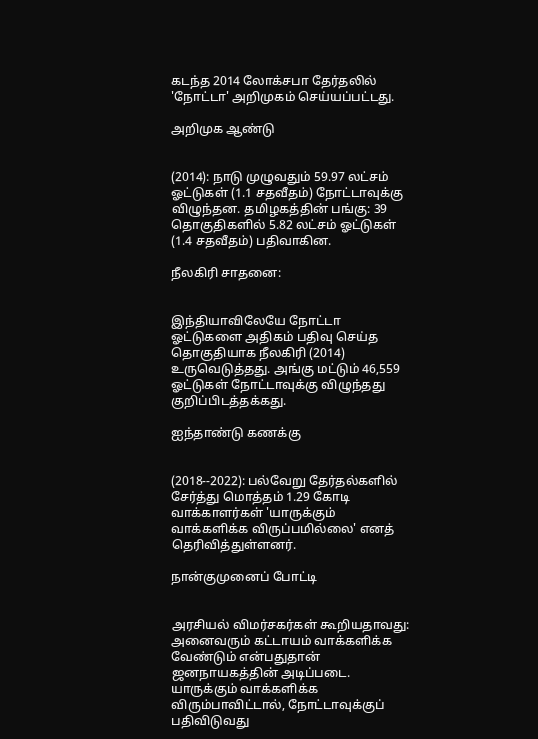கடந்த 2014 லோக்சபா தேர்தலில் 'நோட்டா' அறிமுகம் செய்யப்பட்டது.

அறிமுக ஆண்டு


(2014): நாடு முழுவதும் 59.97 லட்சம் ஓட்டுகள் (1.1 சதவீதம்) நோட்டாவுக்கு விழுந்தன. தமிழகத்தின் பங்கு: 39 தொகுதிகளில் 5.82 லட்சம் ஓட்டுகள் (1.4 சதவீதம்) பதிவாகின.

நீலகிரி சாதனை:


இந்தியாவிலேயே நோட்டா ஓட்டுகளை அதிகம் பதிவு செய்த தொகுதியாக நீலகிரி (2014) உருவெடுத்தது. அங்கு மட்டும் 46,559 ஓட்டுகள் நோட்டாவுக்கு விழுந்தது குறிப்பிடத்தக்கது.

ஐந்தாண்டு கணக்கு


(2018--2022): பல்வேறு தேர்தல்களில் சேர்த்து மொத்தம் 1.29 கோடி வாக்காளர்கள் 'யாருக்கும் வாக்களிக்க விருப்பமில்லை' எனத் தெரிவித்துள்ளனர்.

நான்குமுனைப் போட்டி


அரசியல் விமர்சகர்கள் கூறியதாவது: அனைவரும் கட்டாயம் வாக்களிக்க வேண்டும் என்பதுதான் ஜனநாயகத்தின் அடிப்படை. யாருக்கும் வாக்களிக்க விரும்பாவிட்டால், நோட்டாவுக்குப் பதிவிடுவது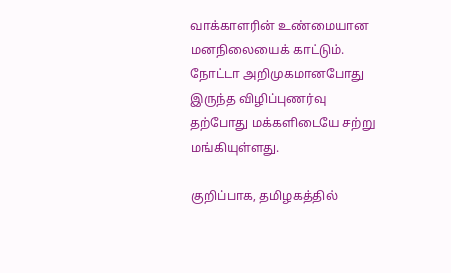வாக்காளரின் உண்மையான மனநிலையைக் காட்டும். நோட்டா அறிமுகமானபோது இருந்த விழிப்புணர்வு தற்போது மக்களிடையே சற்று மங்கியுள்ளது.

குறிப்பாக, தமிழகத்தில்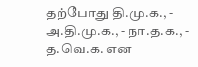தற்போது தி.மு.க., - அ.தி.மு.க., - நா.த.க., - த.வெ.க. என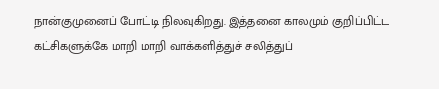நான்குமுனைப் போட்டி நிலவுகிறது. இத்தனை காலமும் குறிப்பிட்ட கட்சிகளுக்கே மாறி மாறி வாக்களித்துச் சலித்துப்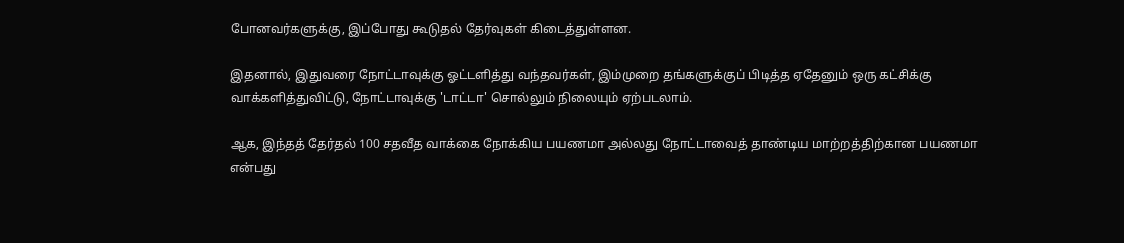போனவர்களுக்கு, இப்போது கூடுதல் தேர்வுகள் கிடைத்துள்ளன.

இதனால், இதுவரை நோட்டாவுக்கு ஓட்டளித்து வந்தவர்கள், இம்முறை தங்களுக்குப் பிடித்த ஏதேனும் ஒரு கட்சிக்கு வாக்களித்துவிட்டு, நோட்டாவுக்கு 'டாட்டா' சொல்லும் நிலையும் ஏற்படலாம்.

ஆக, இந்தத் தேர்தல் 100 சதவீத வாக்கை நோக்கிய பயணமா அல்லது நோட்டாவைத் தாண்டிய மாற்றத்திற்கான பயணமா என்பது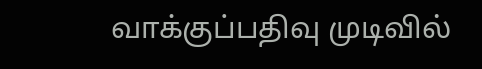வாக்குப்பதிவு முடிவில்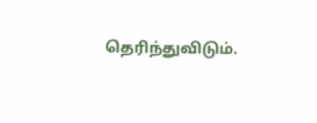தெரிந்துவிடும்.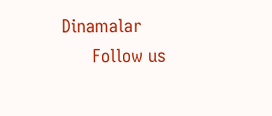Dinamalar
      Follow us